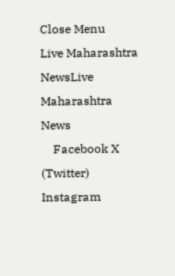Close Menu
Live Maharashtra NewsLive Maharashtra News
    Facebook X (Twitter) Instagram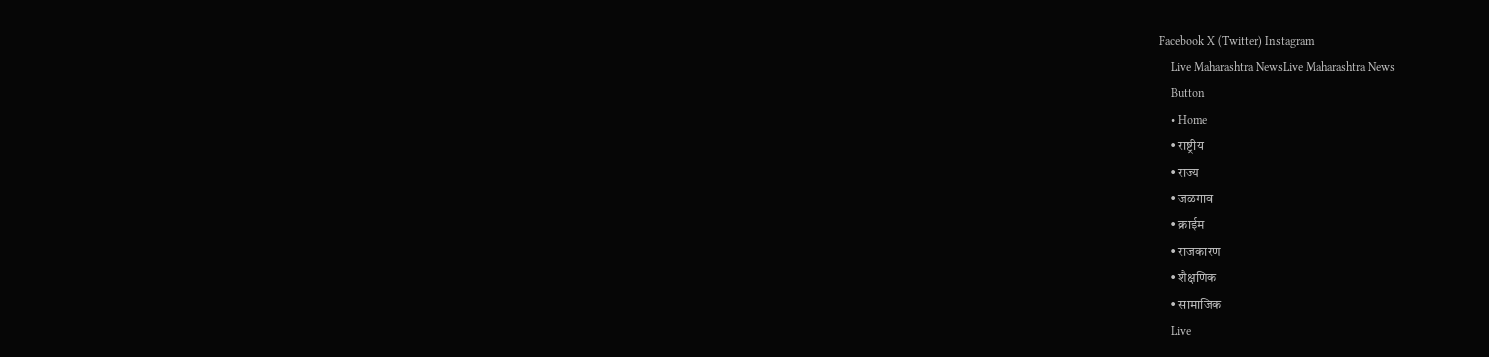Facebook X (Twitter) Instagram
    Live Maharashtra NewsLive Maharashtra News
    Button
    • Home
    • राष्ट्रीय
    • राज्य
    • जळगाव
    • क्राईम
    • राजकारण
    • शैक्षणिक
    • सामाजिक
    Live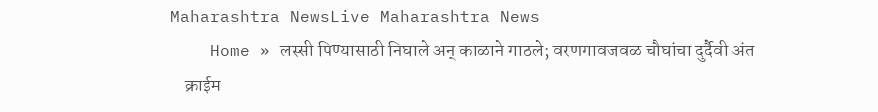Maharashtra NewsLive Maharashtra News
    Home » लस्सी पिण्यासाठी निघाले अन् काळाने गाठले; वरणगावजवळ चौघांचा दुर्दैवी अंत
    क्राईम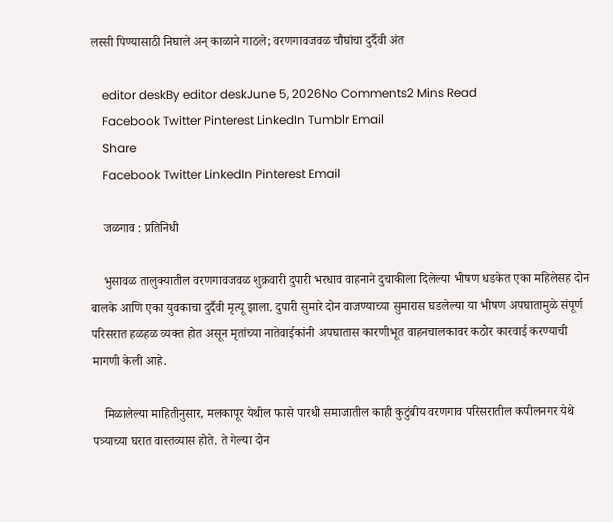लस्सी पिण्यासाठी निघाले अन् काळाने गाठले; वरणगावजवळ चौघांचा दुर्दैवी अंत

    editor deskBy editor deskJune 5, 2026No Comments2 Mins Read
    Facebook Twitter Pinterest LinkedIn Tumblr Email
    Share
    Facebook Twitter LinkedIn Pinterest Email

    जळगाव : प्रतिनिधी

    भुसावळ तालुक्यातील वरणगावजवळ शुक्रवारी दुपारी भरधाव वाहनाने दुचाकीला दिलेल्या भीषण धडकेत एका महिलेसह दोन बालके आणि एका युवकाचा दुर्दैवी मृत्यू झाला. दुपारी सुमारे दोन वाजण्याच्या सुमारास घडलेल्या या भीषण अपघातामुळे संपूर्ण परिसरात हळहळ व्यक्त होत असून मृतांच्या नातेवाईकांनी अपघातास कारणीभूत वाहनचालकावर कठोर कारवाई करण्याची मागणी केली आहे.

    मिळालेल्या माहितीनुसार, मलकापूर येथील फासे पारधी समाजातील काही कुटुंबीय वरणगाव परिसरातील कपीलनगर येथे पत्र्याच्या घरात वास्तव्यास होते. ते गेल्या दोन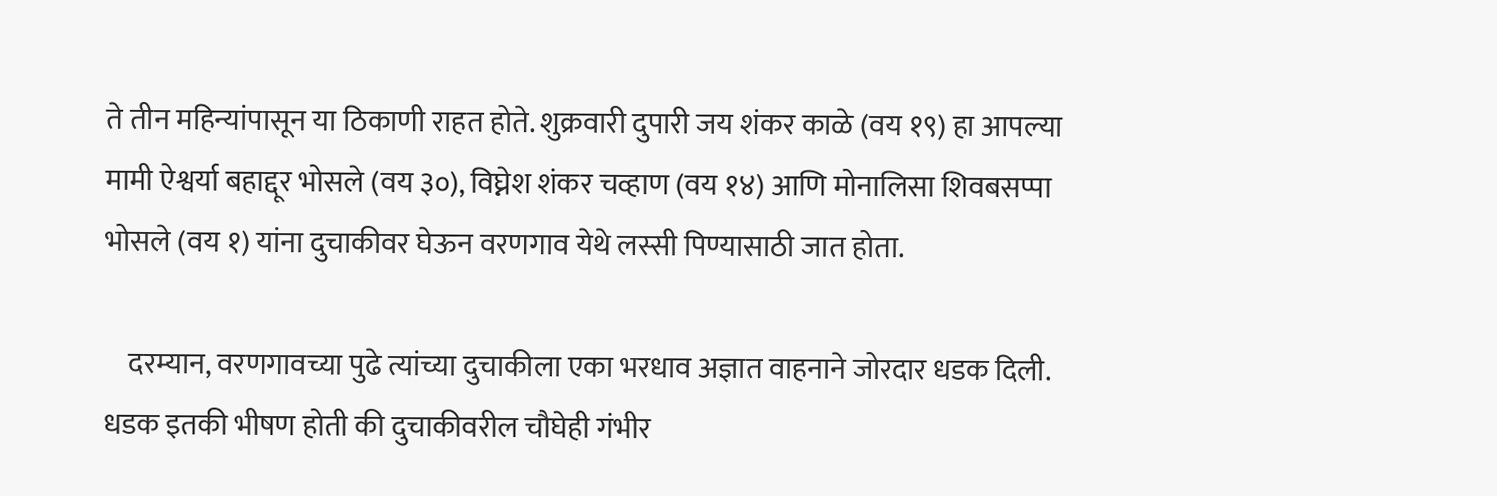ते तीन महिन्यांपासून या ठिकाणी राहत होते. शुक्रवारी दुपारी जय शंकर काळे (वय १९) हा आपल्या मामी ऐश्वर्या बहाद्दूर भोसले (वय ३०), विघ्नेश शंकर चव्हाण (वय १४) आणि मोनालिसा शिवबसप्पा भोसले (वय १) यांना दुचाकीवर घेऊन वरणगाव येथे लस्सी पिण्यासाठी जात होता.

    दरम्यान, वरणगावच्या पुढे त्यांच्या दुचाकीला एका भरधाव अज्ञात वाहनाने जोरदार धडक दिली. धडक इतकी भीषण होती की दुचाकीवरील चौघेही गंभीर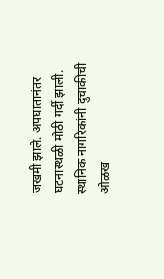जखमी झाले. अपघातानंतर घटनास्थळी मोठी गर्दी झाली. स्थानिक नागरिकांनी दुचाकीची ओळख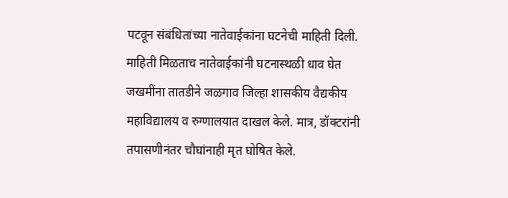पटवून संबंधितांच्या नातेवाईकांना घटनेची माहिती दिली. माहिती मिळताच नातेवाईकांनी घटनास्थळी धाव घेत जखमींना तातडीने जळगाव जिल्हा शासकीय वैद्यकीय महाविद्यालय व रुग्णालयात दाखल केले. मात्र, डॉक्टरांनी तपासणीनंतर चौघांनाही मृत घोषित केले.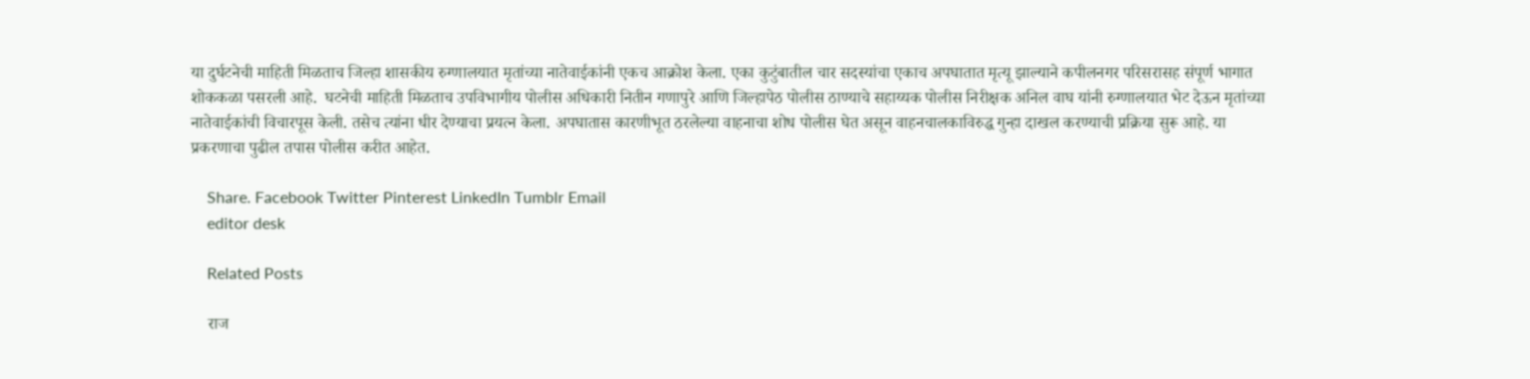या दुर्घटनेची माहिती मिळताच जिल्हा शासकीय रुग्णालयात मृतांच्या नातेवाईकांनी एकच आक्रोश केला. एका कुटुंबातील चार सदस्यांचा एकाच अपघातात मृत्यू झाल्याने कपीलनगर परिसरासह संपूर्ण भागात शोककळा पसरली आहे.  घटनेची माहिती मिळताच उपविभागीय पोलीस अधिकारी नितीन गणापुरे आणि जिल्हापेठ पोलीस ठाण्याचे सहाय्यक पोलीस निरीक्षक अनिल वाघ यांनी रुग्णालयात भेट देऊन मृतांच्या नातेवाईकांची विचारपूस केली. तसेच त्यांना धीर देण्याचा प्रयत्न केला. अपघातास कारणीभूत ठरलेल्या वाहनाचा शोध पोलीस घेत असून वाहनचालकाविरुद्ध गुन्हा दाखल करण्याची प्रक्रिया सुरू आहे. या प्रकरणाचा पुढील तपास पोलीस करीत आहेत.

    Share. Facebook Twitter Pinterest LinkedIn Tumblr Email
    editor desk

    Related Posts

    राज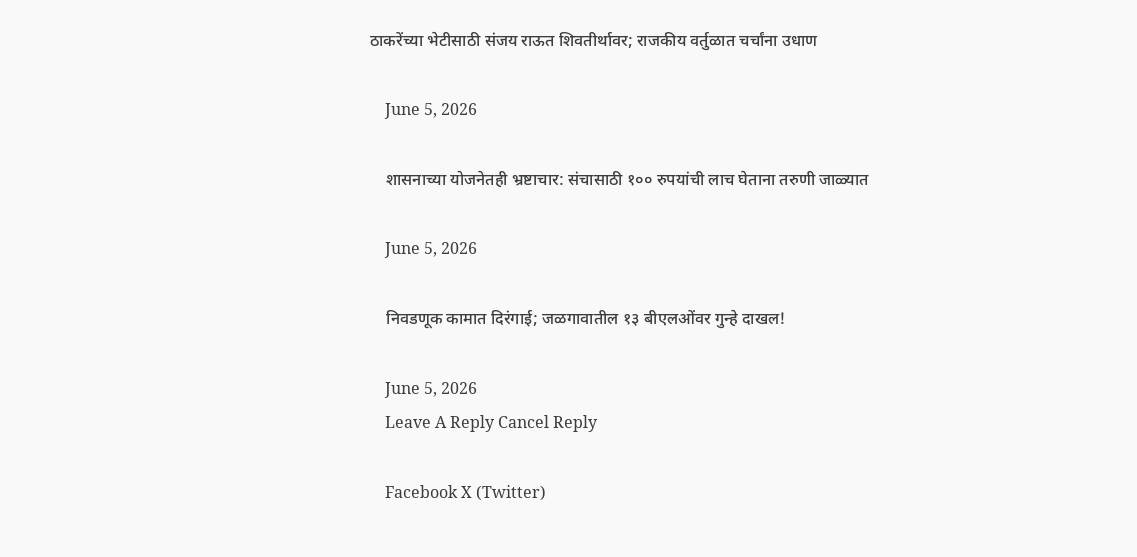ठाकरेंच्या भेटीसाठी संजय राऊत शिवतीर्थावर; राजकीय वर्तुळात चर्चांना उधाण

    June 5, 2026

    शासनाच्या योजनेतही भ्रष्टाचार: संचासाठी १०० रुपयांची लाच घेताना तरुणी जाळ्यात

    June 5, 2026

    निवडणूक कामात दिरंगाई; जळगावातील १३ बीएलओंवर गुन्हे दाखल!

    June 5, 2026
    Leave A Reply Cancel Reply

    Facebook X (Twitter)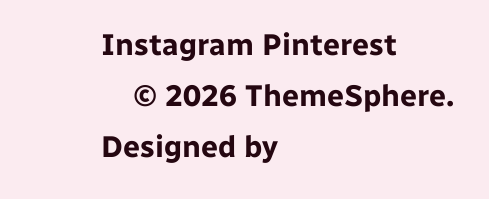Instagram Pinterest
    © 2026 ThemeSphere. Designed by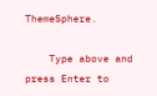ThemeSphere.

    Type above and press Enter to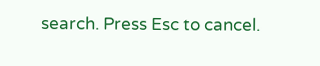search. Press Esc to cancel.